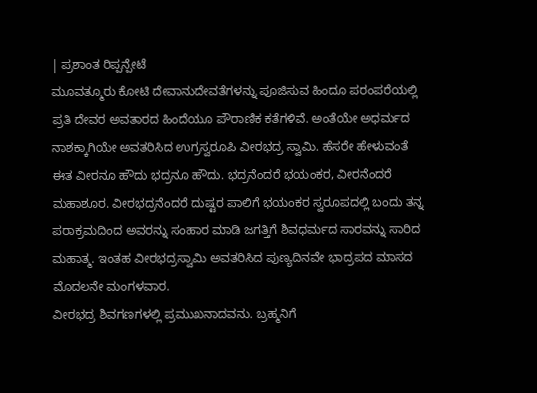| ಪ್ರಶಾಂತ ರಿಪ್ಪನ್ಪೇಟೆ
ಮೂವತ್ಮೂರು ಕೋಟಿ ದೇವಾನುದೇವತೆಗಳನ್ನು ಪೂಜಿಸುವ ಹಿಂದೂ ಪರಂಪರೆಯಲ್ಲಿ ಪ್ರತಿ ದೇವರ ಅವತಾರದ ಹಿಂದೆಯೂ ಪೌರಾಣಿಕ ಕತೆಗಳಿವೆ. ಅಂತೆಯೇ ಅಧರ್ಮದ ನಾಶಕ್ಕಾಗಿಯೇ ಅವತರಿಸಿದ ಉಗ್ರಸ್ವರೂಪಿ ವೀರಭದ್ರ ಸ್ವಾಮಿ. ಹೆಸರೇ ಹೇಳುವಂತೆ ಈತ ವೀರನೂ ಹೌದು ಭದ್ರನೂ ಹೌದು. ಭದ್ರನೆಂದರೆ ಭಯಂಕರ, ವೀರನೆಂದರೆ ಮಹಾಶೂರ. ವೀರಭದ್ರನೆಂದರೆ ದುಷ್ಟರ ಪಾಲಿಗೆ ಭಯಂಕರ ಸ್ವರೂಪದಲ್ಲಿ ಬಂದು ತನ್ನ ಪರಾಕ್ರಮದಿಂದ ಅವರನ್ನು ಸಂಹಾರ ಮಾಡಿ ಜಗತ್ತಿಗೆ ಶಿವಧರ್ಮದ ಸಾರವನ್ನು ಸಾರಿದ ಮಹಾತ್ಮ. ಇಂತಹ ವೀರಭದ್ರಸ್ವಾಮಿ ಅವತರಿಸಿದ ಪುಣ್ಯದಿನವೇ ಭಾದ್ರಪದ ಮಾಸದ ಮೊದಲನೇ ಮಂಗಳವಾರ.
ವೀರಭದ್ರ ಶಿವಗಣಗಳಲ್ಲಿ ಪ್ರಮುಖನಾದವನು. ಬ್ರಹ್ಮನಿಗೆ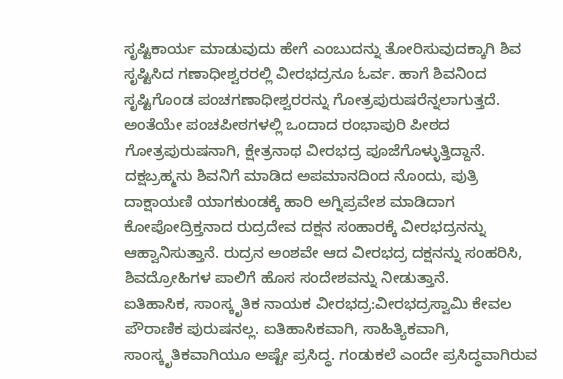ಸೃಷ್ಟಿಕಾರ್ಯ ಮಾಡುವುದು ಹೇಗೆ ಎಂಬುದನ್ನು ತೋರಿಸುವುದಕ್ಕಾಗಿ ಶಿವ ಸೃಷ್ಟಿಸಿದ ಗಣಾಧೀಶ್ವರರಲ್ಲಿ ವೀರಭದ್ರನೂ ಓರ್ವ. ಹಾಗೆ ಶಿವನಿಂದ ಸೃಷ್ಟಿಗೊಂಡ ಪಂಚಗಣಾಧೀಶ್ವರರನ್ನು ಗೋತ್ರಪುರುಷರೆನ್ನಲಾಗುತ್ತದೆ. ಅಂತೆಯೇ ಪಂಚಪೀಠಗಳಲ್ಲಿ ಒಂದಾದ ರಂಭಾಪುರಿ ಪೀಠದ ಗೋತ್ರಪುರುಷನಾಗಿ, ಕ್ಷೇತ್ರನಾಥ ವೀರಭದ್ರ ಪೂಜೆಗೊಳ್ಳುತ್ತಿದ್ದಾನೆ.
ದಕ್ಷಬ್ರಹ್ಮನು ಶಿವನಿಗೆ ಮಾಡಿದ ಅಪಮಾನದಿಂದ ನೊಂದು, ಪುತ್ರಿ ದಾಕ್ಷಾಯಣಿ ಯಾಗಕುಂಡಕ್ಕೆ ಹಾರಿ ಅಗ್ನಿಪ್ರವೇಶ ಮಾಡಿದಾಗ ಕೋಪೋದ್ರಿಕ್ತನಾದ ರುದ್ರದೇವ ದಕ್ಷನ ಸಂಹಾರಕ್ಕೆ ವೀರಭದ್ರನನ್ನು ಆಹ್ವಾನಿಸುತ್ತಾನೆ. ರುದ್ರನ ಅಂಶವೇ ಆದ ವೀರಭದ್ರ ದಕ್ಷನನ್ನು ಸಂಹರಿಸಿ, ಶಿವದ್ರೋಹಿಗಳ ಪಾಲಿಗೆ ಹೊಸ ಸಂದೇಶವನ್ನು ನೀಡುತ್ತಾನೆ.
ಐತಿಹಾಸಿಕ, ಸಾಂಸ್ಕೃತಿಕ ನಾಯಕ ವೀರಭದ್ರ:ವೀರಭದ್ರಸ್ವಾಮಿ ಕೇವಲ ಪೌರಾಣಿಕ ಪುರುಷನಲ್ಲ. ಐತಿಹಾಸಿಕವಾಗಿ, ಸಾಹಿತ್ಯಿಕವಾಗಿ, ಸಾಂಸ್ಕೃತಿಕವಾಗಿಯೂ ಅಷ್ಟೇ ಪ್ರಸಿದ್ಧ. ಗಂಡುಕಲೆ ಎಂದೇ ಪ್ರಸಿದ್ಧವಾಗಿರುವ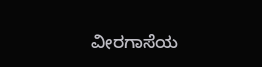ವೀರಗಾಸೆಯ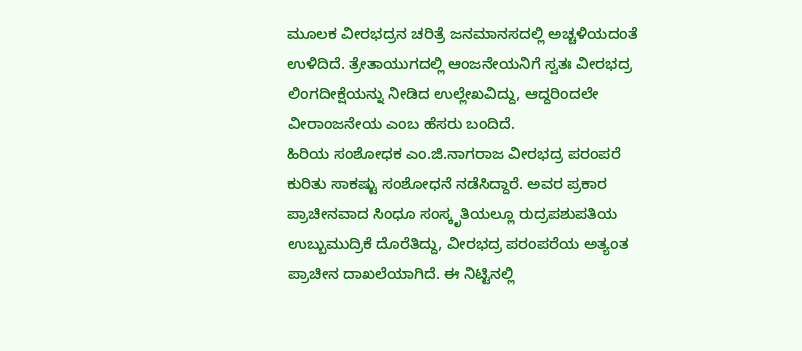ಮೂಲಕ ವೀರಭದ್ರನ ಚರಿತ್ರೆ ಜನಮಾನಸದಲ್ಲಿ ಅಚ್ಚಳಿಯದಂತೆ ಉಳಿದಿದೆ. ತ್ರೇತಾಯುಗದಲ್ಲಿ ಆಂಜನೇಯನಿಗೆ ಸ್ವತಃ ವೀರಭದ್ರ ಲಿಂಗದೀಕ್ಷೆಯನ್ನು ನೀಡಿದ ಉಲ್ಲೇಖವಿದ್ದು, ಆದ್ದರಿಂದಲೇ ವೀರಾಂಜನೇಯ ಎಂಬ ಹೆಸರು ಬಂದಿದೆ.
ಹಿರಿಯ ಸಂಶೋಧಕ ಎಂ.ಜಿ.ನಾಗರಾಜ ವೀರಭದ್ರ ಪರಂಪರೆ ಕುರಿತು ಸಾಕಷ್ಟು ಸಂಶೋಧನೆ ನಡೆಸಿದ್ದಾರೆ. ಅವರ ಪ್ರಕಾರ ಪ್ರಾಚೀನವಾದ ಸಿಂಧೂ ಸಂಸ್ಕೃತಿಯಲ್ಲೂ ರುದ್ರಪಶುಪತಿಯ ಉಬ್ಬುಮುದ್ರಿಕೆ ದೊರೆತಿದ್ದು, ವೀರಭದ್ರ ಪರಂಪರೆಯ ಅತ್ಯಂತ ಪ್ರಾಚೀನ ದಾಖಲೆಯಾಗಿದೆ. ಈ ನಿಟ್ಟಿನಲ್ಲಿ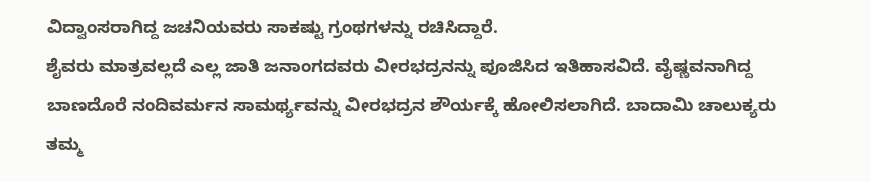ವಿದ್ವಾಂಸರಾಗಿದ್ದ ಜಚನಿಯವರು ಸಾಕಷ್ಟು ಗ್ರಂಥಗಳನ್ನು ರಚಿಸಿದ್ದಾರೆ.
ಶೈವರು ಮಾತ್ರವಲ್ಲದೆ ಎಲ್ಲ ಜಾತಿ ಜನಾಂಗದವರು ವೀರಭದ್ರನನ್ನು ಪೂಜಿಸಿದ ಇತಿಹಾಸವಿದೆ. ವೈಷ್ಣವನಾಗಿದ್ದ ಬಾಣದೊರೆ ನಂದಿವರ್ಮನ ಸಾಮರ್ಥ್ಯವನ್ನು ವೀರಭದ್ರನ ಶೌರ್ಯಕ್ಕೆ ಹೋಲಿಸಲಾಗಿದೆ. ಬಾದಾಮಿ ಚಾಲುಕ್ಯರು ತಮ್ಮ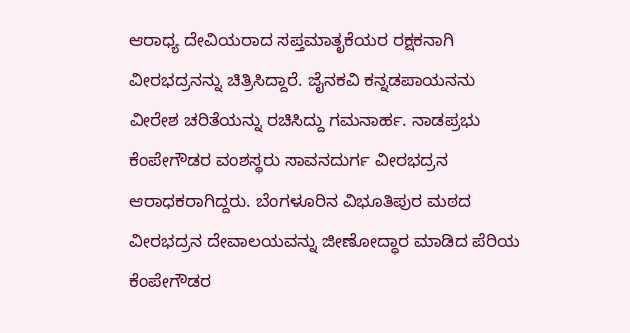ಆರಾಧ್ಯ ದೇವಿಯರಾದ ಸಪ್ತಮಾತೃಕೆಯರ ರಕ್ಷಕನಾಗಿ ವೀರಭದ್ರನನ್ನು ಚಿತ್ರಿಸಿದ್ದಾರೆ. ಜೈನಕವಿ ಕನ್ನಡಪಾಯನನು ವೀರೇಶ ಚರಿತೆಯನ್ನು ರಚಿಸಿದ್ದು ಗಮನಾರ್ಹ. ನಾಡಪ್ರಭು ಕೆಂಪೇಗೌಡರ ವಂಶಸ್ಥರು ಸಾವನದುರ್ಗ ವೀರಭದ್ರನ ಆರಾಧಕರಾಗಿದ್ದರು. ಬೆಂಗಳೂರಿನ ವಿಭೂತಿಪುರ ಮಠದ ವೀರಭದ್ರನ ದೇವಾಲಯವನ್ನು ಜೀಣೋದ್ಧಾರ ಮಾಡಿದ ಪೆರಿಯ ಕೆಂಪೇಗೌಡರ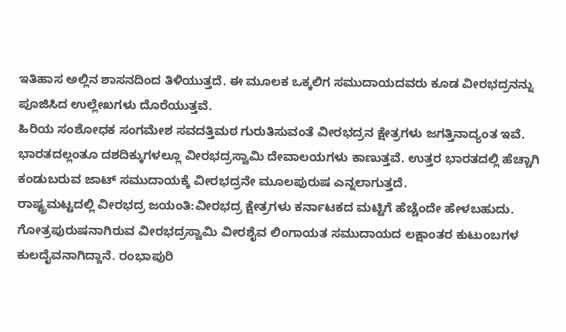ಇತಿಹಾಸ ಅಲ್ಲಿನ ಶಾಸನದಿಂದ ತಿಳಿಯುತ್ತದೆ. ಈ ಮೂಲಕ ಒಕ್ಕಲಿಗ ಸಮುದಾಯದವರು ಕೂಡ ವೀರಭದ್ರನನ್ನು ಪೂಜಿಸಿದ ಉಲ್ಲೇಖಗಳು ದೊರೆಯುತ್ತವೆ.
ಹಿರಿಯ ಸಂಶೋಧಕ ಸಂಗಮೇಶ ಸವದತ್ತಿಮಠ ಗುರುತಿಸುವಂತೆ ವೀರಭದ್ರನ ಕ್ಷೇತ್ರಗಳು ಜಗತ್ತಿನಾದ್ಯಂತ ಇವೆ. ಭಾರತದಲ್ಲಂತೂ ದಶದಿಕ್ಕುಗಳಲ್ಲೂ ವೀರಭದ್ರಸ್ವಾಮಿ ದೇವಾಲಯಗಳು ಕಾಣುತ್ತವೆ. ಉತ್ತರ ಭಾರತದಲ್ಲಿ ಹೆಚ್ಚಾಗಿ ಕಂಡುಬರುವ ಜಾಟ್ ಸಮುದಾಯಕ್ಕೆ ವೀರಭದ್ರನೇ ಮೂಲಪುರುಷ ಎನ್ನಲಾಗುತ್ತದೆ.
ರಾಷ್ಟ್ರಮಟ್ಟದಲ್ಲಿ ವೀರಭದ್ರ ಜಯಂತಿ:ವೀರಭದ್ರ ಕ್ಷೇತ್ರಗಳು ಕರ್ನಾಟಕದ ಮಟ್ಟಿಗೆ ಹೆಚ್ಚೆಂದೇ ಹೇಳಬಹುದು. ಗೋತ್ರಪುರುಷನಾಗಿರುವ ವೀರಭದ್ರಸ್ವಾಮಿ ವೀರಶೈವ ಲಿಂಗಾಯತ ಸಮುದಾಯದ ಲಕ್ಷಾಂತರ ಕುಟುಂಬಗಳ ಕುಲದೈವನಾಗಿದ್ದಾನೆ. ರಂಭಾಪುರಿ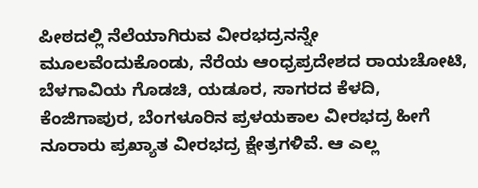ಪೀಠದಲ್ಲಿ ನೆಲೆಯಾಗಿರುವ ವೀರಭದ್ರನನ್ನೇ ಮೂಲವೆಂದುಕೊಂಡು, ನೆರೆಯ ಆಂಧ್ರಪ್ರದೇಶದ ರಾಯಚೋಟಿ, ಬೆಳಗಾವಿಯ ಗೊಡಚಿ, ಯಡೂರ, ಸಾಗರದ ಕೆಳದಿ, ಕೆಂಜಿಗಾಪುರ, ಬೆಂಗಳೂರಿನ ಪ್ರಳಯಕಾಲ ವೀರಭದ್ರ ಹೀಗೆ ನೂರಾರು ಪ್ರಖ್ಯಾತ ವೀರಭದ್ರ ಕ್ಷೇತ್ರಗಳಿವೆ. ಆ ಎಲ್ಲ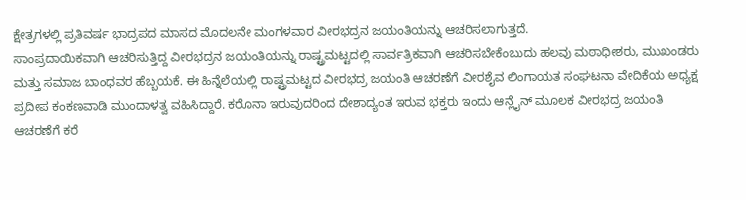ಕ್ಷೇತ್ರಗಳಲ್ಲಿ ಪ್ರತಿವರ್ಷ ಭಾದ್ರಪದ ಮಾಸದ ಮೊದಲನೇ ಮಂಗಳವಾರ ವೀರಭದ್ರನ ಜಯಂತಿಯನ್ನು ಆಚರಿಸಲಾಗುತ್ತದೆ.
ಸಾಂಪ್ರದಾಯಿಕವಾಗಿ ಆಚರಿಸುತ್ತಿದ್ದ ವೀರಭದ್ರನ ಜಯಂತಿಯನ್ನು ರಾಷ್ಟ್ರಮಟ್ಟದಲ್ಲಿ ಸಾರ್ವತ್ರಿಕವಾಗಿ ಆಚರಿಸಬೇಕೆಂಬುದು ಹಲವು ಮಠಾಧೀಶರು, ಮುಖಂಡರು ಮತ್ತು ಸಮಾಜ ಬಾಂಧವರ ಹೆಬ್ಬಯಕೆ. ಈ ಹಿನ್ನೆಲೆಯಲ್ಲಿ ರಾಷ್ಟ್ರಮಟ್ಟದ ವೀರಭದ್ರ ಜಯಂತಿ ಆಚರಣೆಗೆ ವೀರಶೈವ ಲಿಂಗಾಯತ ಸಂಘಟನಾ ವೇದಿಕೆಯ ಅಧ್ಯಕ್ಷ ಪ್ರದೀಪ ಕಂಕಣವಾಡಿ ಮುಂದಾಳತ್ವ ವಹಿಸಿದ್ದಾರೆ. ಕರೊನಾ ಇರುವುದರಿಂದ ದೇಶಾದ್ಯಂತ ಇರುವ ಭಕ್ತರು ಇಂದು ಆನ್ಲೈನ್ ಮೂಲಕ ವೀರಭದ್ರ ಜಯಂತಿ ಆಚರಣೆಗೆ ಕರೆ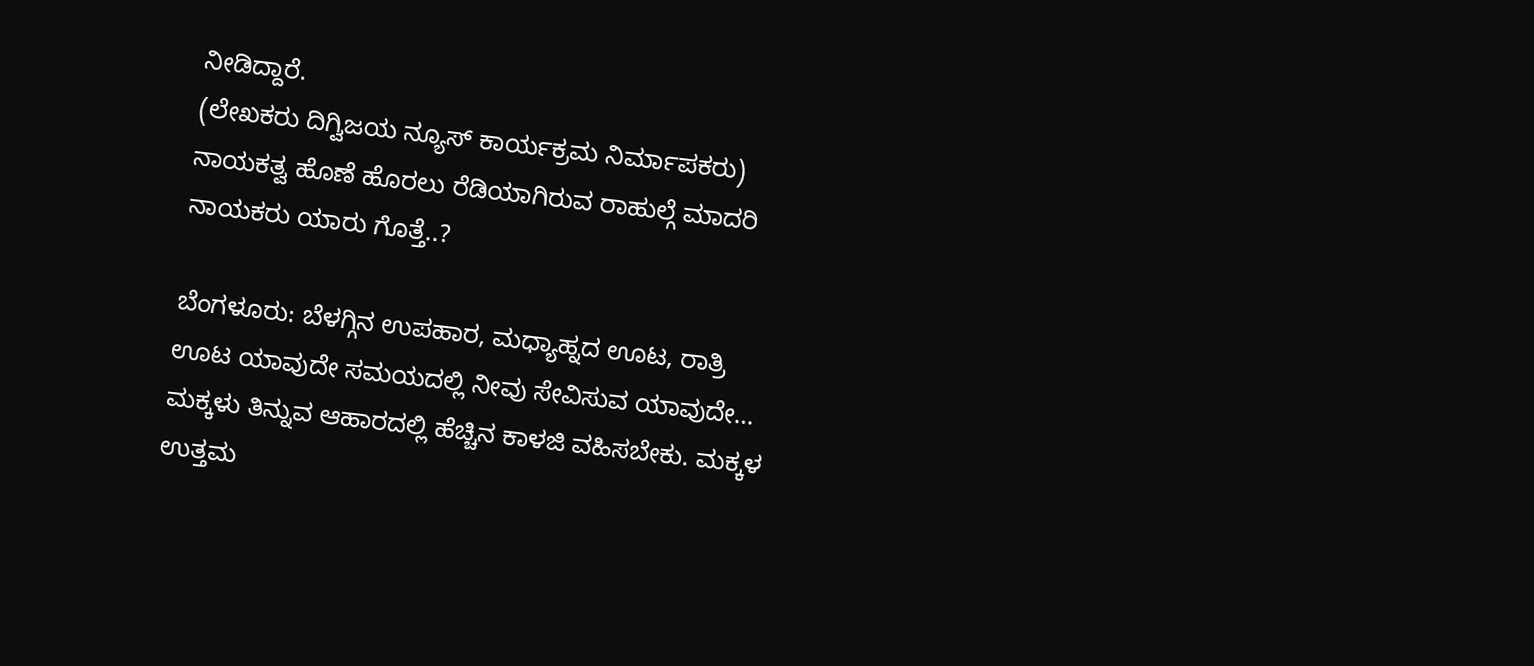ನೀಡಿದ್ದಾರೆ.
(ಲೇಖಕರು ದಿಗ್ವಿಜಯ ನ್ಯೂಸ್ ಕಾರ್ಯಕ್ರಮ ನಿರ್ಮಾಪಕರು)
ನಾಯಕತ್ವ ಹೊಣೆ ಹೊರಲು ರೆಡಿಯಾಗಿರುವ ರಾಹುಲ್ಗೆ ಮಾದರಿ ನಾಯಕರು ಯಾರು ಗೊತ್ತೆ..?

ಬೆಂಗಳೂರು: ಬೆಳಗ್ಗಿನ ಉಪಹಾರ, ಮಧ್ಯಾಹ್ನದ ಊಟ, ರಾತ್ರಿ ಊಟ ಯಾವುದೇ ಸಮಯದಲ್ಲಿ ನೀವು ಸೇವಿಸುವ ಯಾವುದೇ…
ಮಕ್ಕಳು ತಿನ್ನುವ ಆಹಾರದಲ್ಲಿ ಹೆಚ್ಚಿನ ಕಾಳಜಿ ವಹಿಸಬೇಕು. ಮಕ್ಕಳ ಉತ್ತಮ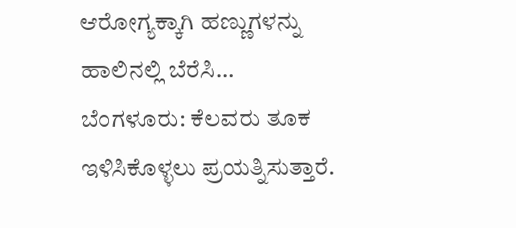ಆರೋಗ್ಯಕ್ಕಾಗಿ ಹಣ್ಣುಗಳನ್ನು ಹಾಲಿನಲ್ಲಿ ಬೆರೆಸಿ…
ಬೆಂಗಳೂರು: ಕೆಲವರು ತೂಕ ಇಳಿಸಿಕೊಳ್ಳಲು ಪ್ರಯತ್ನಿಸುತ್ತಾರೆ.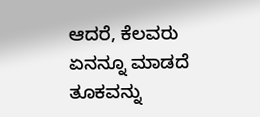ಆದರೆ, ಕೆಲವರು ಏನನ್ನೂ ಮಾಡದೆ ತೂಕವನ್ನು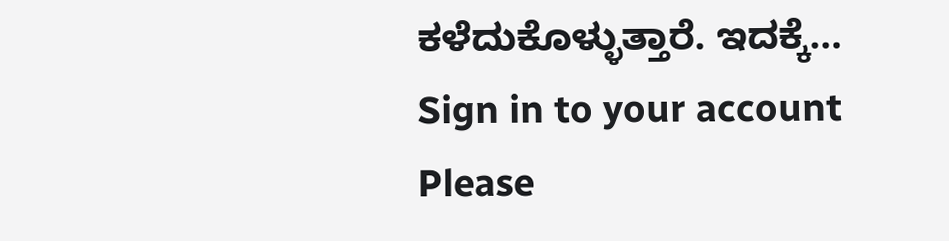ಕಳೆದುಕೊಳ್ಳುತ್ತಾರೆ. ಇದಕ್ಕೆ…
Sign in to your account
Please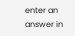enter an answer in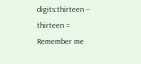digits:thirteen − thirteen =
Remember me